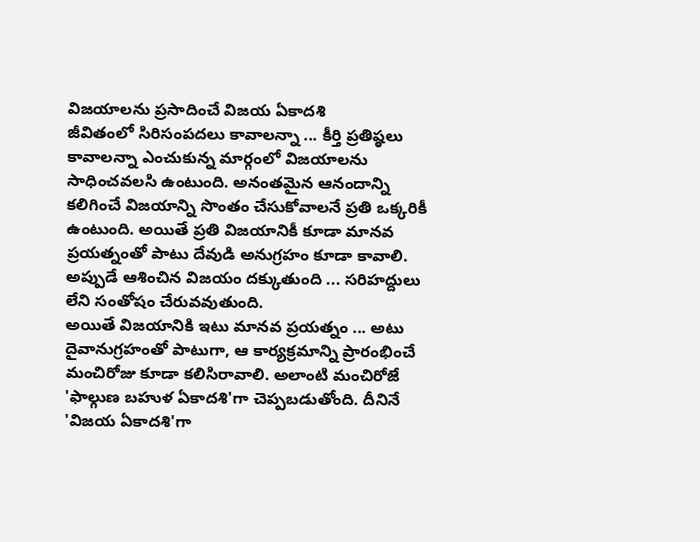విజయాలను ప్రసాదించే విజయ ఏకాదశి
జీవితంలో సిరిసంపదలు కావాలన్నా ... కీర్తి ప్రతిష్ఠలు కావాలన్నా ఎంచుకున్న మార్గంలో విజయాలను సాధించవలసి ఉంటుంది. అనంతమైన ఆనందాన్ని కలిగించే విజయాన్ని సొంతం చేసుకోవాలనే ప్రతి ఒక్కరికీ ఉంటుంది. అయితే ప్రతి విజయానికీ కూడా మానవ ప్రయత్నంతో పాటు దేవుడి అనుగ్రహం కూడా కావాలి. అప్పుడే ఆశించిన విజయం దక్కుతుంది ... సరిహద్దులు లేని సంతోషం చేరువవుతుంది.
అయితే విజయానికి ఇటు మానవ ప్రయత్నం ... అటు దైవానుగ్రహంతో పాటుగా, ఆ కార్యక్రమాన్ని ప్రారంభించే మంచిరోజు కూడా కలిసిరావాలి. అలాంటి మంచిరోజే 'ఫాల్గుణ బహుళ ఏకాదశి'గా చెప్పబడుతోంది. దీనినే 'విజయ ఏకాదశి'గా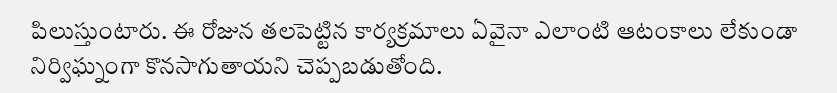పిలుస్తుంటారు. ఈ రోజున తలపెట్టిన కార్యక్రమాలు ఏవైనా ఎలాంటి ఆటంకాలు లేకుండా నిర్విఘ్నంగా కొనసాగుతాయని చెప్పబడుతోంది.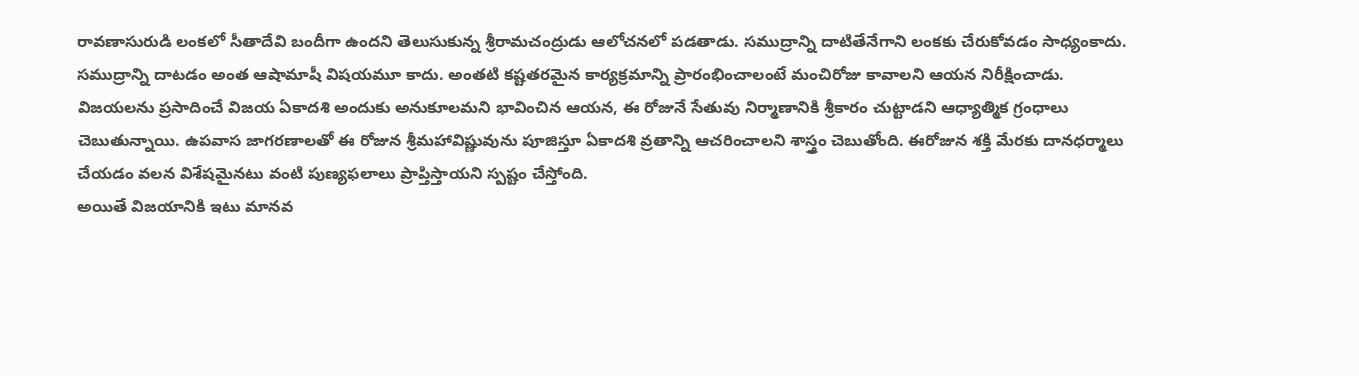రావణాసురుడి లంకలో సీతాదేవి బందీగా ఉందని తెలుసుకున్న శ్రీరామచంద్రుడు ఆలోచనలో పడతాడు. సముద్రాన్ని దాటితేనేగాని లంకకు చేరుకోవడం సాధ్యంకాదు. సముద్రాన్ని దాటడం అంత ఆషామాషీ విషయమూ కాదు. అంతటి కష్టతరమైన కార్యక్రమాన్ని ప్రారంభించాలంటే మంచిరోజు కావాలని ఆయన నిరీక్షించాడు.
విజయలను ప్రసాదించే విజయ ఏకాదశి అందుకు అనుకూలమని భావించిన ఆయన, ఈ రోజునే సేతువు నిర్మాణానికి శ్రీకారం చుట్టాడని ఆధ్యాత్మిక గ్రంధాలు చెబుతున్నాయి. ఉపవాస జాగరణాలతో ఈ రోజున శ్రీమహావిష్ణువును పూజిస్తూ ఏకాదశి వ్రతాన్ని ఆచరించాలని శాస్త్రం చెబుతోంది. ఈరోజున శక్తి మేరకు దానధర్మాలు చేయడం వలన విశేషమైనటు వంటి పుణ్యఫలాలు ప్రాప్తిస్తాయని స్పష్టం చేస్తోంది.
అయితే విజయానికి ఇటు మానవ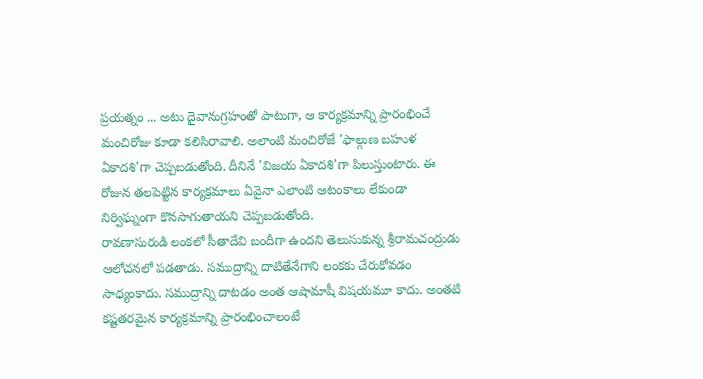ప్రయత్నం ... అటు దైవానుగ్రహంతో పాటుగా, ఆ కార్యక్రమాన్ని ప్రారంభించే మంచిరోజు కూడా కలిసిరావాలి. అలాంటి మంచిరోజే 'ఫాల్గుణ బహుళ ఏకాదశి'గా చెప్పబడుతోంది. దీనినే 'విజయ ఏకాదశి'గా పిలుస్తుంటారు. ఈ రోజున తలపెట్టిన కార్యక్రమాలు ఏవైనా ఎలాంటి ఆటంకాలు లేకుండా నిర్విఘ్నంగా కొనసాగుతాయని చెప్పబడుతోంది.
రావణాసురుడి లంకలో సీతాదేవి బందీగా ఉందని తెలుసుకున్న శ్రీరామచంద్రుడు ఆలోచనలో పడతాడు. సముద్రాన్ని దాటితేనేగాని లంకకు చేరుకోవడం సాధ్యంకాదు. సముద్రాన్ని దాటడం అంత ఆషామాషీ విషయమూ కాదు. అంతటి కష్టతరమైన కార్యక్రమాన్ని ప్రారంభించాలంటే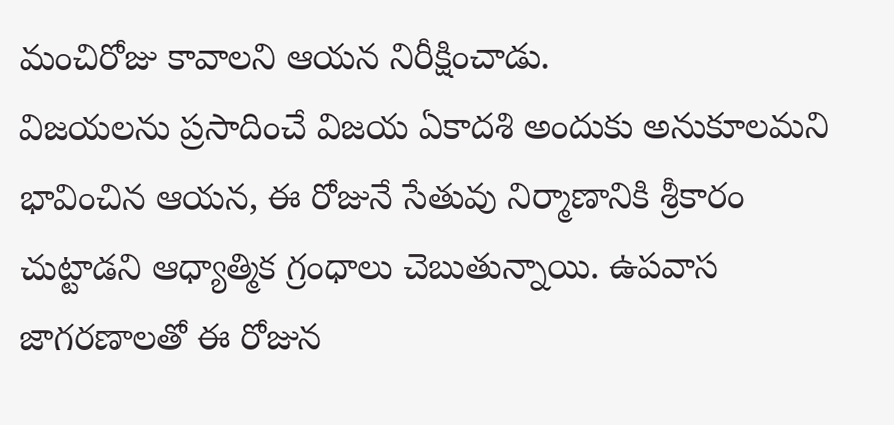మంచిరోజు కావాలని ఆయన నిరీక్షించాడు.
విజయలను ప్రసాదించే విజయ ఏకాదశి అందుకు అనుకూలమని భావించిన ఆయన, ఈ రోజునే సేతువు నిర్మాణానికి శ్రీకారం చుట్టాడని ఆధ్యాత్మిక గ్రంధాలు చెబుతున్నాయి. ఉపవాస జాగరణాలతో ఈ రోజున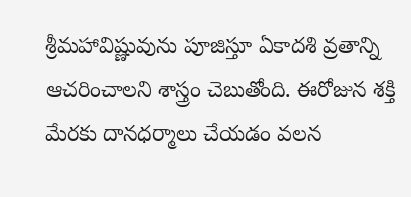శ్రీమహావిష్ణువును పూజిస్తూ ఏకాదశి వ్రతాన్ని ఆచరించాలని శాస్త్రం చెబుతోంది. ఈరోజున శక్తి మేరకు దానధర్మాలు చేయడం వలన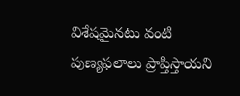విశేషమైనటు వంటి పుణ్యఫలాలు ప్రాప్తిస్తాయని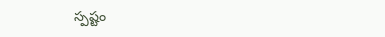స్పష్టం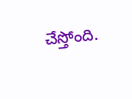చేస్తోంది.